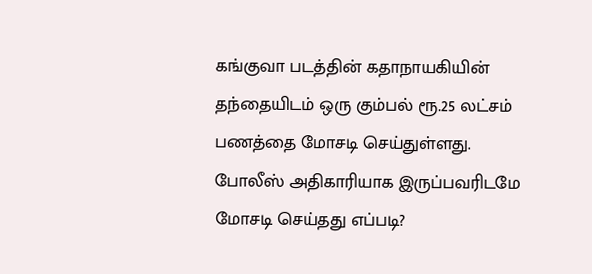கங்குவா படத்தின் கதாநாயகியின் தந்தையிடம் ஒரு கும்பல் ரூ.25 லட்சம் பணத்தை மோசடி செய்துள்ளது. போலீஸ் அதிகாரியாக இருப்பவரிடமே மோசடி செய்தது எப்படி?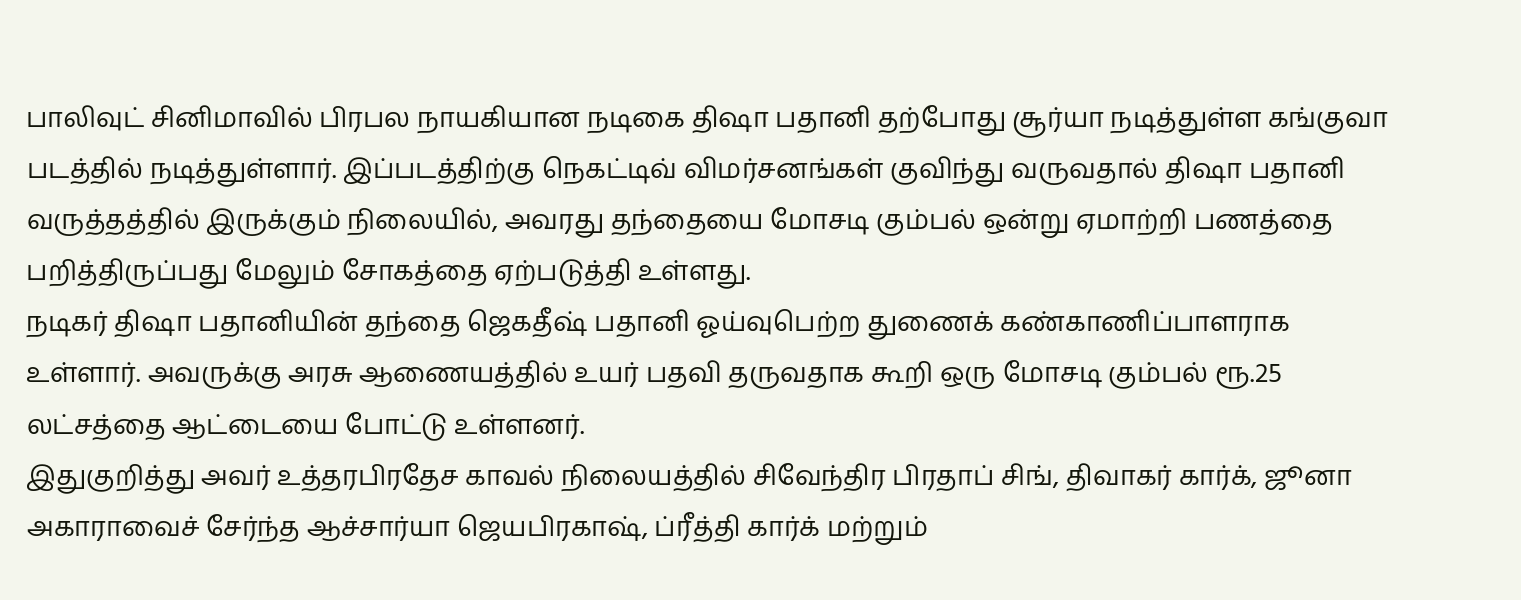பாலிவுட் சினிமாவில் பிரபல நாயகியான நடிகை திஷா பதானி தற்போது சூர்யா நடித்துள்ள கங்குவா படத்தில் நடித்துள்ளார். இப்படத்திற்கு நெகட்டிவ் விமர்சனங்கள் குவிந்து வருவதால் திஷா பதானி வருத்தத்தில் இருக்கும் நிலையில், அவரது தந்தையை மோசடி கும்பல் ஒன்று ஏமாற்றி பணத்தை பறித்திருப்பது மேலும் சோகத்தை ஏற்படுத்தி உள்ளது.
நடிகர் திஷா பதானியின் தந்தை ஜெகதீஷ் பதானி ஓய்வுபெற்ற துணைக் கண்காணிப்பாளராக உள்ளார். அவருக்கு அரசு ஆணையத்தில் உயர் பதவி தருவதாக கூறி ஒரு மோசடி கும்பல் ரூ.25 லட்சத்தை ஆட்டையை போட்டு உள்ளனர்.
இதுகுறித்து அவர் உத்தரபிரதேச காவல் நிலையத்தில் சிவேந்திர பிரதாப் சிங், திவாகர் கார்க், ஜூனா அகாராவைச் சேர்ந்த ஆச்சார்யா ஜெயபிரகாஷ், ப்ரீத்தி கார்க் மற்றும்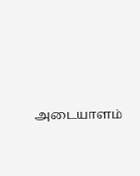அடையாளம்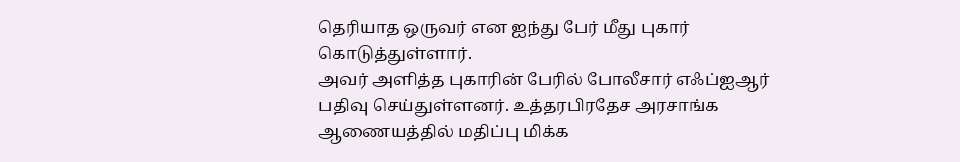தெரியாத ஒருவர் என ஐந்து பேர் மீது புகார் கொடுத்துள்ளார்.
அவர் அளித்த புகாரின் பேரில் போலீசார் எஃப்ஐஆர் பதிவு செய்துள்ளனர். உத்தரபிரதேச அரசாங்க ஆணையத்தில் மதிப்பு மிக்க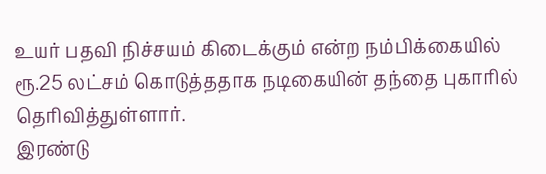உயர் பதவி நிச்சயம் கிடைக்கும் என்ற நம்பிக்கையில் ரூ.25 லட்சம் கொடுத்ததாக நடிகையின் தந்தை புகாரில் தெரிவித்துள்ளார்.
இரண்டு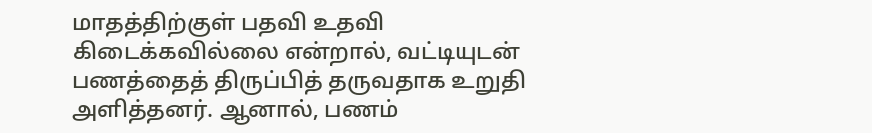மாதத்திற்குள் பதவி உதவி கிடைக்கவில்லை என்றால், வட்டியுடன் பணத்தைத் திருப்பித் தருவதாக உறுதி அளித்தனர். ஆனால், பணம்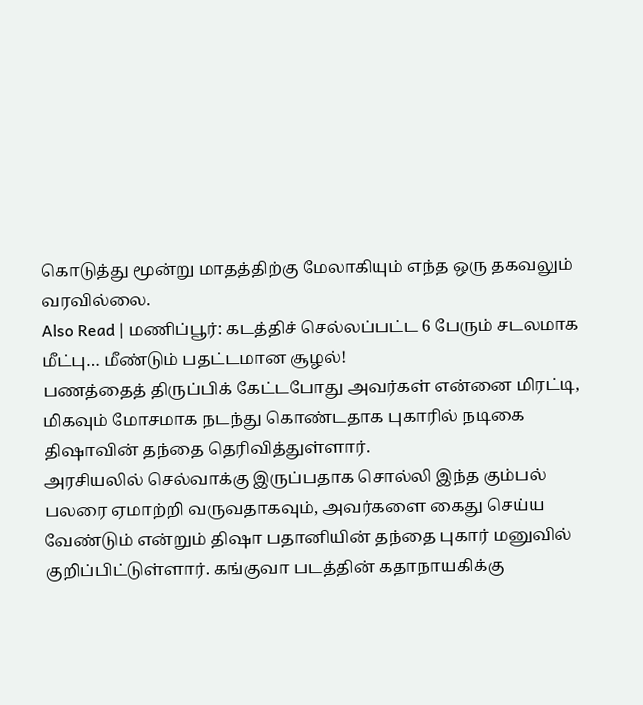கொடுத்து மூன்று மாதத்திற்கு மேலாகியும் எந்த ஒரு தகவலும் வரவில்லை.
Also Read | மணிப்பூர்: கடத்திச் செல்லப்பட்ட 6 பேரும் சடலமாக மீட்பு… மீண்டும் பதட்டமான சூழல்!
பணத்தைத் திருப்பிக் கேட்டபோது அவர்கள் என்னை மிரட்டி, மிகவும் மோசமாக நடந்து கொண்டதாக புகாரில் நடிகை திஷாவின் தந்தை தெரிவித்துள்ளார்.
அரசியலில் செல்வாக்கு இருப்பதாக சொல்லி இந்த கும்பல் பலரை ஏமாற்றி வருவதாகவும், அவர்களை கைது செய்ய வேண்டும் என்றும் திஷா பதானியின் தந்தை புகார் மனுவில் குறிப்பிட்டுள்ளார். கங்குவா படத்தின் கதாநாயகிக்கு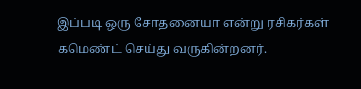இப்படி ஒரு சோதனையா என்று ரசிகர்கள் கமெண்ட் செய்து வருகின்றனர்.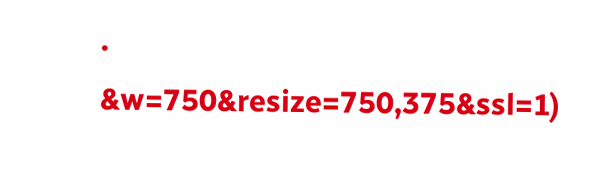.
&w=750&resize=750,375&ssl=1)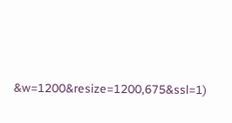&w=1200&resize=1200,675&ssl=1)